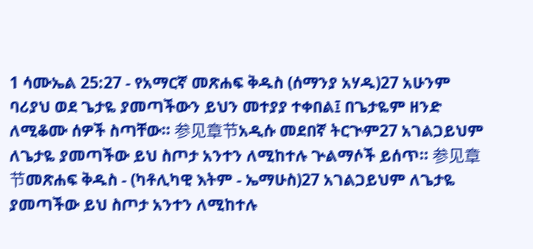1 ሳሙኤል 25:27 - የአማርኛ መጽሐፍ ቅዱስ (ሰማንያ አሃዱ)27 አሁንም ባሪያህ ወደ ጌታዬ ያመጣችውን ይህን መተያያ ተቀበል፤ በጌታዬም ዘንድ ለሚቆሙ ሰዎች ስጣቸው። 参见章节አዲሱ መደበኛ ትርጒም27 አገልጋይህም ለጌታዬ ያመጣችው ይህ ስጦታ አንተን ለሚከተሉ ጕልማሶች ይሰጥ። 参见章节መጽሐፍ ቅዱስ - (ካቶሊካዊ እትም - ኤማሁስ)27 አገልጋይህም ለጌታዬ ያመጣችው ይህ ስጦታ አንተን ለሚከተሉ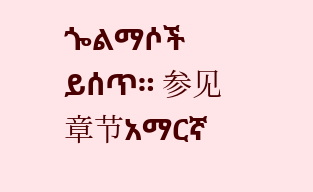ጐልማሶች ይሰጥ። 参见章节አማርኛ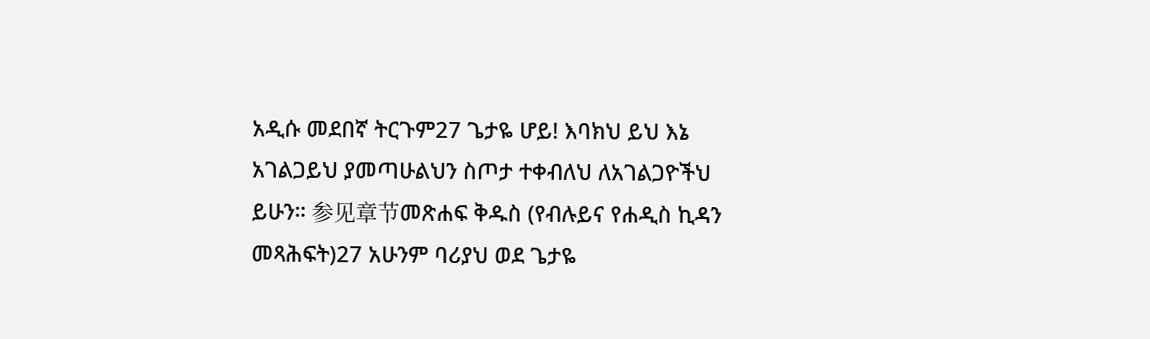አዲሱ መደበኛ ትርጉም27 ጌታዬ ሆይ! እባክህ ይህ እኔ አገልጋይህ ያመጣሁልህን ስጦታ ተቀብለህ ለአገልጋዮችህ ይሁን። 参见章节መጽሐፍ ቅዱስ (የብሉይና የሐዲስ ኪዳን መጻሕፍት)27 አሁንም ባሪያህ ወደ ጌታዬ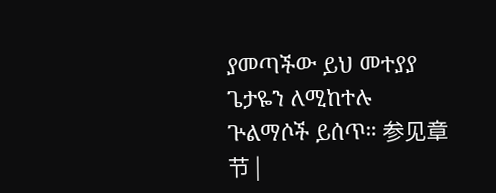ያመጣችው ይህ መተያያ ጌታዬን ለሚከተሉ ጕልማሶች ይሰጥ። 参见章节 |